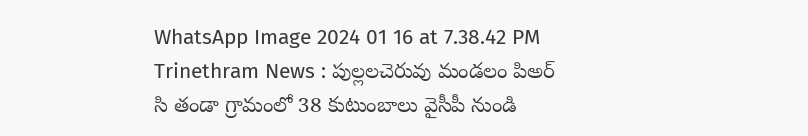WhatsApp Image 2024 01 16 at 7.38.42 PM
Trinethram News : పుల్లలచెరువు మండలం పిఅర్ సి తండా గ్రామంలో 38 కుటుంబాలు వైసీపీ నుండి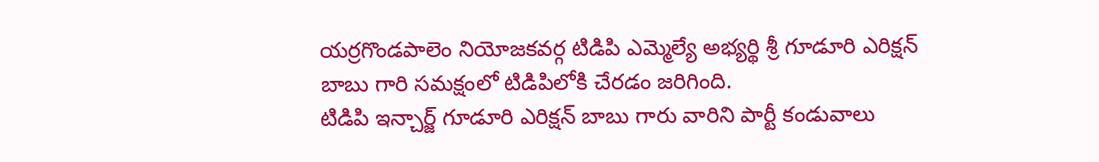యర్రగొండపాలెం నియోజకవర్గ టిడిపి ఎమ్మెల్యే అభ్యర్థి శ్రీ గూడూరి ఎరిక్షన్ బాబు గారి సమక్షంలో టిడిపిలోకి చేరడం జరిగింది.
టిడిపి ఇన్చార్జ్ గూడూరి ఎరిక్షన్ బాబు గారు వారిని పార్టీ కండువాలు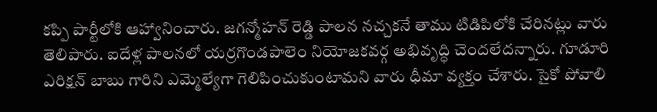కప్పి పార్టీలోకి ఆహ్వానించారు. జగన్మోహన్ రెడ్డి పాలన నచ్చకనే తాము టిడిపిలోకి చేరినట్లు వారు తెలిపారు. ఐదేళ్ల పాలనలో యర్రగొండపాలెం నియోజకవర్గ అభివృద్ధి చెందలేదన్నారు. గూడూరి ఎరిక్షన్ బాబు గారిని ఎమ్మెల్యేగా గెలిపించుకుంటామని వారు ధీమా వ్యక్తం చేశారు. సైకో పోవాలి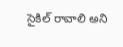సైకిల్ రావాలి అని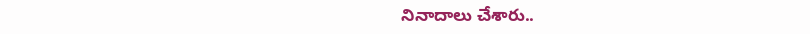నినాదాలు చేశారు..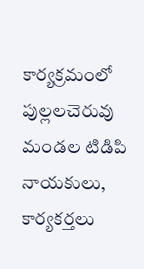కార్యక్రమంలో పుల్లలచెరువు మండల టిడిపి నాయకులు, కార్యకర్తలు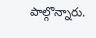పాల్గొన్నారు.